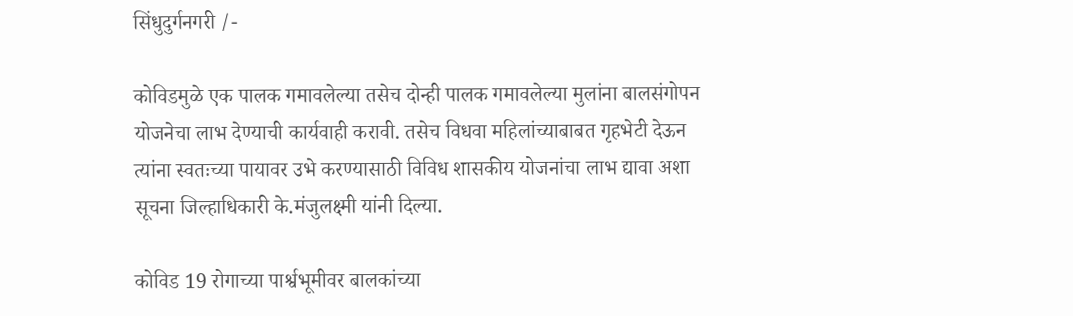सिंधुदुर्गनगरी /-

कोविडमुळे एक पालक गमावलेल्या तसेच दोन्ही पालक गमावलेल्या मुलांना बालसंगोपन योजनेचा लाभ देण्याची कार्यवाही करावी. तसेच विधवा महिलांच्याबाबत गृहभेटी देऊन त्यांना स्वतःच्या पायावर उभे करण्यासाठी विविध शासकीय योजनांचा लाभ द्यावा अशा सूचना जिल्हाधिकारी के.मंजुलक्ष्मी यांनी दिल्या.

कोविड 19 रोगाच्या पार्श्वभूमीवर बालकांच्या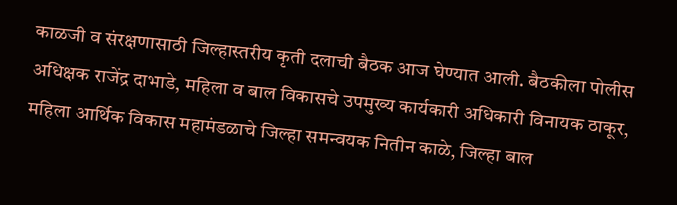काळजी व संरक्षणासाठी जिल्हास्तरीय कृती दलाची बैठक आज घेण्यात आली. बैठकीला पोलीस अधिक्षक राजेंद्र दाभाडे, महिला व बाल विकासचे उपमुख्य कार्यकारी अधिकारी विनायक ठाकूर, महिला आर्थिक विकास महामंडळाचे जिल्हा समन्वयक नितीन काळे, जिल्हा बाल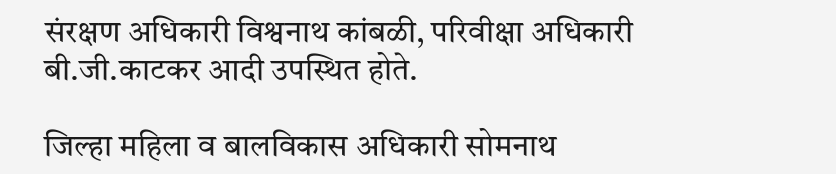संरक्षण अधिकारी विश्वनाथ कांबळी, परिवीक्षा अधिकारी बी.जी.काटकर आदी उपस्थित होते.

जिल्हा महिला व बालविकास अधिकारी सोमनाथ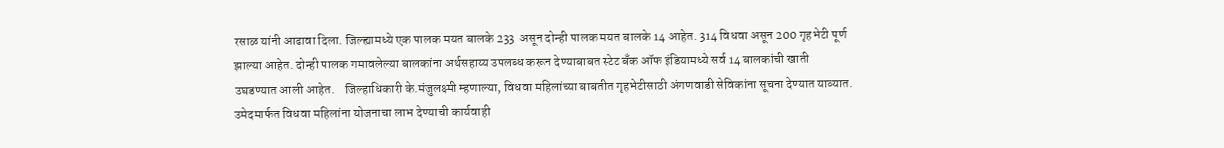रसाळ यांनी आढावा दिला. जिल्ह्यामध्ये एक पालक मयत बालके 233  असून दोन्ही पालक मयत बालके 14 आहेत. 314 विधवा असून 200 गृहभेटी पूर्ण झाल्या आहेत. दोन्ही पालक गमावलेल्या बालकांना अर्थसहाय्य उपलब्ध करून देण्याबाबत स्टेट बँक ऑफ इंडियामध्ये सर्व 14 बालकांची खाती उघडण्यात आली आहेत.    जिल्हाधिकारी के.मंजुलक्ष्मी म्हणाल्या, विधवा महिलांच्या बाबतीत गृहभेटीसाठी अंगणवाडी सेविकांना सूचना देण्यात याव्यात. उमेदमार्फत विधवा महिलांना योजनाचा लाभ देण्याची कार्यवाही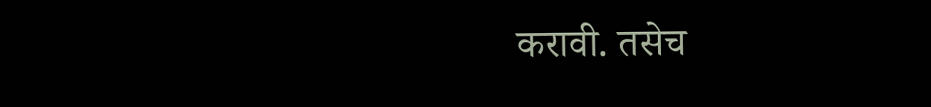करावी. तसेच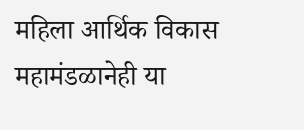महिला आर्थिक विकास महामंडळानेही या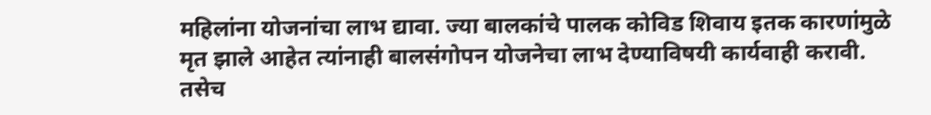महिलांना योजनांचा लाभ द्यावा. ज्या बालकांचे पालक कोविड शिवाय इतक कारणांमुळे मृत झाले आहेत त्यांनाही बालसंगोपन योजनेचा लाभ देण्याविषयी कार्यवाही करावी. तसेच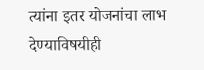त्यांना इतर योजनांचा लाभ देण्याविषयीही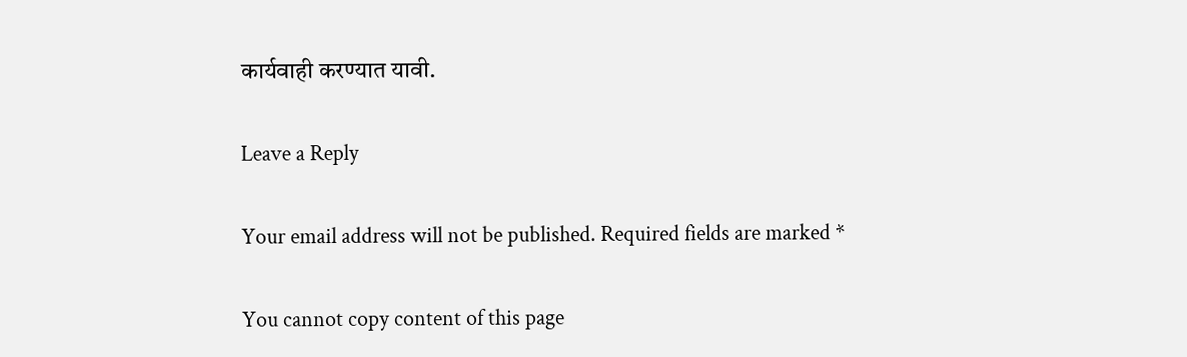कार्यवाही करण्यात यावी.

Leave a Reply

Your email address will not be published. Required fields are marked *

You cannot copy content of this page